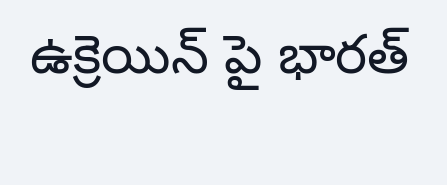ఉక్రెయిన్ పై భారత్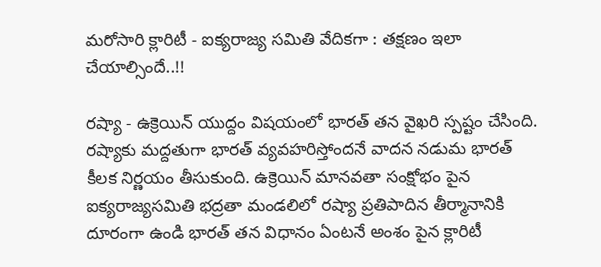మరోసారి క్లారిటీ - ఐక్యరాజ్య సమితి వేదికగా : తక్షణం ఇలా చేయాల్సిందే..!!

రష్యా - ఉక్రెయిన్ యుద్దం విషయంలో భారత్ తన వైఖరి స్పష్టం చేసింది. రష్యాకు మద్దతుగా భారత్ వ్యవహరిస్తోందనే వాదన నడుమ భారత్ కీలక నిర్ణయం తీసుకుంది. ఉక్రెయిన్ మానవతా సంక్షోభం పైన ఐక్యరాజ్యసమితి భద్రతా మండలిలో రష్యా ప్రతిపాదిన తీర్మానానికి దూరంగా ఉండి భారత్ తన విధానం ఏంటనే అంశం పైన క్లారిటీ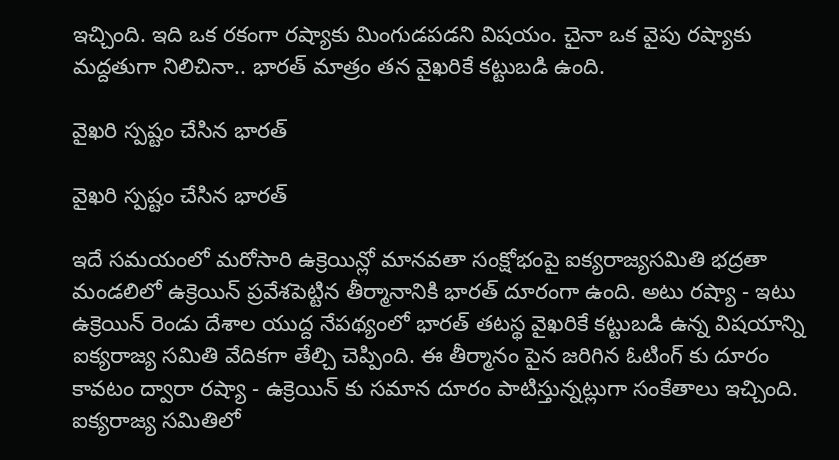ఇచ్చింది. ఇది ఒక రకంగా రష్యాకు మింగుడపడని విషయం. చైనా ఒక వైపు రష్యాకు మద్దతుగా నిలిచినా.. భారత్ మాత్రం తన వైఖరికే కట్టుబడి ఉంది.

వైఖరి స్పష్టం చేసిన భారత్

వైఖరి స్పష్టం చేసిన భారత్

ఇదే సమయంలో మరోసారి ఉక్రెయిన్లో మానవతా సంక్షోభంపై ఐక్యరాజ్యసమితి భద్రతా మండలిలో ఉక్రెయిన్ ప్రవేశపెట్టిన తీర్మానానికి భారత్ దూరంగా ఉంది. అటు రష్యా - ఇటు ఉక్రెయిన్ రెండు దేశాల యుద్ద నేపథ్యంలో భారత్ తటస్థ వైఖరికే కట్టుబడి ఉన్న విషయాన్ని ఐక్యరాజ్య సమితి వేదికగా తేల్చి చెప్పింది. ఈ తీర్మానం పైన జరిగిన ఓటింగ్ కు దూరం కావటం ద్వారా రష్యా - ఉక్రెయిన్ కు సమాన దూరం పాటిస్తున్నట్లుగా సంకేతాలు ఇచ్చింది. ఐక్యరాజ్య సమితిలో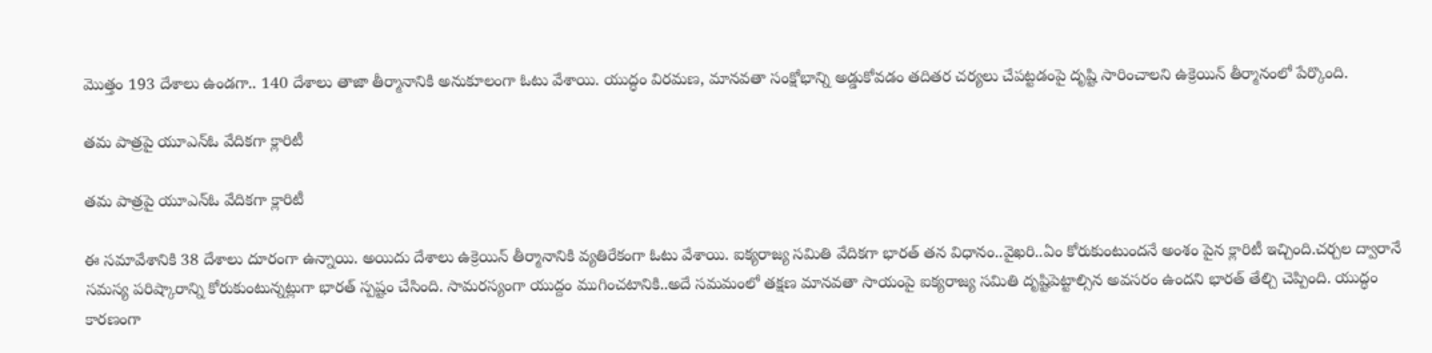మొత్తం 193 దేశాలు ఉండగా.. 140 దేశాలు తాజా తీర్మానానికి అనుకూలంగా ఓటు వేశాయి. యుద్ధం విరమణ, మానవతా సంక్షోభాన్ని అడ్డుకోవడం తదితర చర్యలు చేపట్టడంపై దృష్టి సారించాలని ఉక్రెయిన్ తీర్మానంలో పేర్కొంది.

తమ పాత్రపై యూఎన్ఓ వేదికగా క్లారిటీ

తమ పాత్రపై యూఎన్ఓ వేదికగా క్లారిటీ

ఈ సమావేశానికి 38 దేశాలు దూరంగా ఉన్నాయి. అయిదు దేశాలు ఉక్రెయిన్ తీర్మానానికి వ్యతిరేకంగా ఓటు వేశాయి. ఐక్యరాజ్య సమితి వేదికగా భారత్ తన విధానం..వైఖరి..ఏం కోరుకుంటుందనే అంశం పైన క్లారిటీ ఇచ్చింది.చర్చల ద్వారానే సమస్య పరిష్కారాన్ని కోరుకుంటున్నట్లుగా భారత్ స్పష్టం చేసింది. సామరస్యంగా యుద్దం ముగించటానికి..అదే సమమంలో తక్షణ మానవతా సాయంపై ఐక్యరాజ్య సమితి దృష్టిపెట్టాల్సిన అవసరం ఉందని భారత్ తేల్చి చెప్పింది. యుద్ధం కారణంగా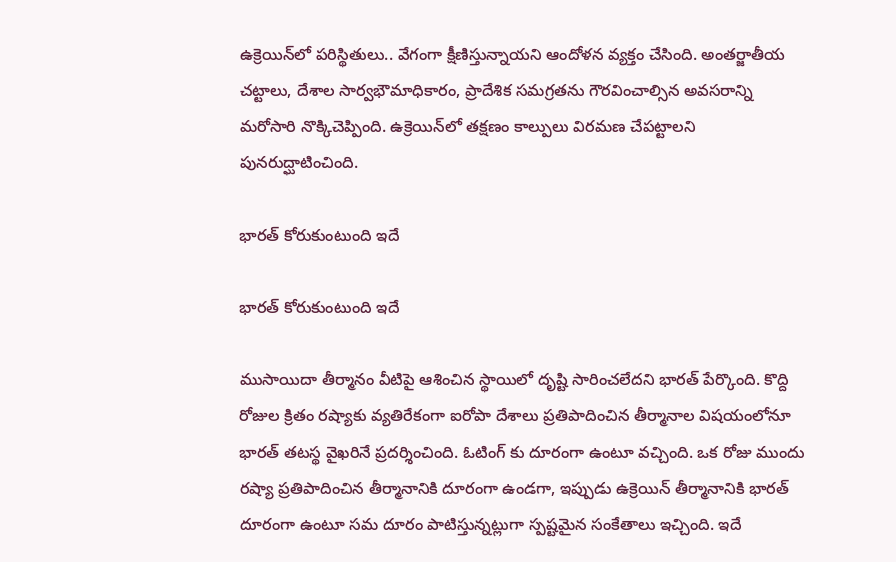ఉక్రెయిన్‌లో పరిస్థితులు.. వేగంగా క్షీణిస్తున్నాయని ఆందోళన వ్యక్తం చేసింది. అంతర్జాతీయ చట్టాలు, దేశాల సార్వభౌమాధికారం, ప్రాదేశిక సమగ్రతను గౌరవించాల్సిన అవసరాన్ని మరోసారి నొక్కిచెప్పింది. ఉక్రెయిన్‌లో తక్షణం కాల్పులు విరమణ చేపట్టాలని పునరుద్ఘాటించింది.

భారత్ కోరుకుంటుంది ఇదే

భారత్ కోరుకుంటుంది ఇదే

ముసాయిదా తీర్మానం వీటిపై ఆశించిన స్థాయిలో దృష్టి సారించలేదని భారత్‌ పేర్కొంది. కొద్ది రోజుల క్రితం రష్యాకు వ్యతిరేకంగా ఐరోపా దేశాలు ప్రతిపాదించిన తీర్మానాల విషయంలోనూ భారత్ తటస్థ వైఖరినే ప్రదర్శించింది. ఓటింగ్ కు దూరంగా ఉంటూ వచ్చింది. ఒక రోజు ముందు రష్యా ప్రతిపాదించిన తీర్మానానికి దూరంగా ఉండగా, ఇప్పుడు ఉక్రెయిన్ తీర్మానానికి భారత్ దూరంగా ఉంటూ సమ దూరం పాటిస్తున్నట్లుగా స్పష్టమైన సంకేతాలు ఇచ్చింది. ఇదే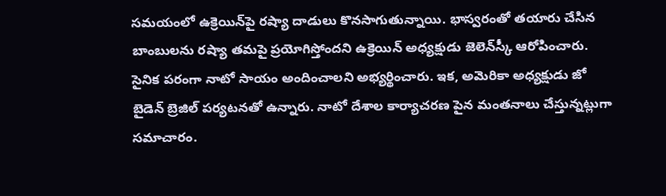సమయంలో ఉక్రెయిన్‌పై రష్యా దాడులు కొనసాగుతున్నాయి. భాస్వరంతో తయారు చేసిన బాంబులను రష్యా తమపై ప్రయోగిస్తోందని ఉక్రెయిన్‌ అధ్యక్షుడు జెలెన్‌స్కీ ఆరోపించారు. సైనిక పరంగా నాటో సాయం అందించాలని అభ్యర్థించారు. ఇక, అమెరికా అధ్యక్షుడు జో బైడెన్ బ్రెజిల్ పర్యటనతో ఉన్నారు. నాటో దేశాల కార్యాచరణ పైన మంతనాలు చేస్తున్నట్లుగా సమాచారం.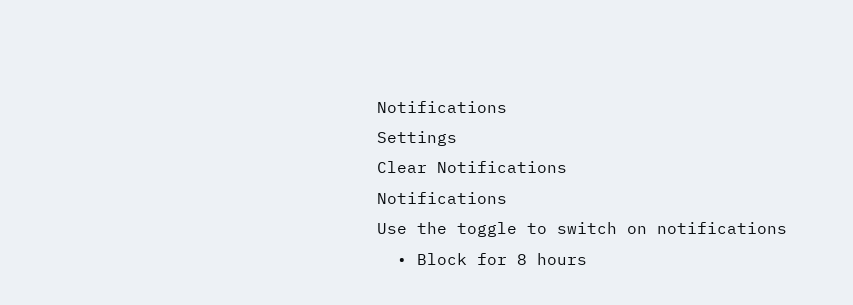Notifications
Settings
Clear Notifications
Notifications
Use the toggle to switch on notifications
  • Block for 8 hours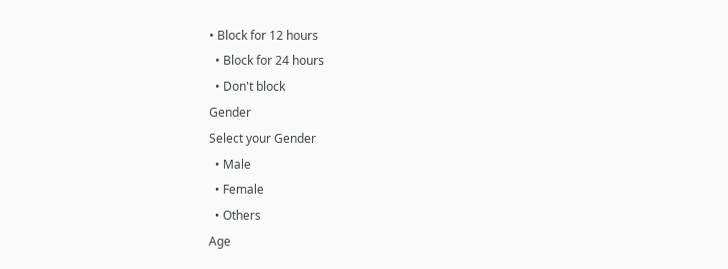• Block for 12 hours
  • Block for 24 hours
  • Don't block
Gender
Select your Gender
  • Male
  • Female
  • Others
Age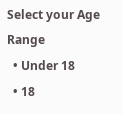Select your Age Range
  • Under 18
  • 18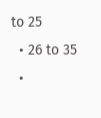to 25
  • 26 to 35
  •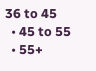36 to 45
  • 45 to 55
  • 55+